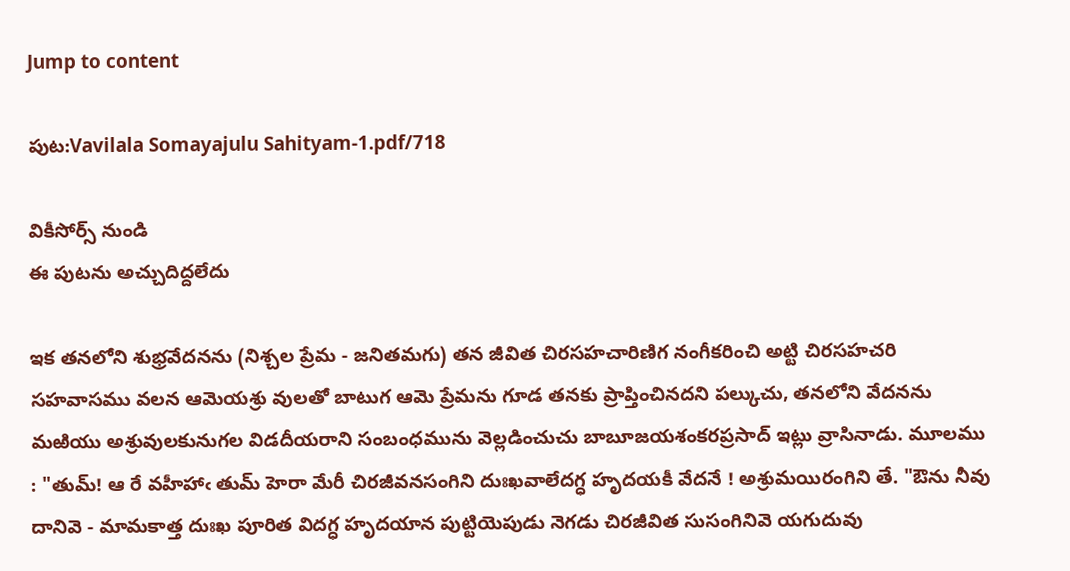Jump to content

పుట:Vavilala Somayajulu Sahityam-1.pdf/718

వికీసోర్స్ నుండి
ఈ పుటను అచ్చుదిద్దలేదు

ఇక తనలోని శుభ్రవేదనను (నిశ్చల ప్రేమ - జనితమగు) తన జీవిత చిరసహచారిణిగ నంగీకరించి అట్టి చిరసహచరి సహవాసము వలన ఆమెయశ్రు వులతో బాటుగ ఆమె ప్రేమను గూడ తనకు ప్రాప్తించినదని పల్కుచు, తనలోని వేదనను మఱియు అశ్రువులకునుగల విడదీయరాని సంబంధమును వెల్లడించుచు బాబూజయశంకరప్రసాద్ ఇట్లు వ్రాసినాడు. మూలము : "తుమ్! ఆ రే వహీహాఁ తుమ్ హెరా మేరీ చిరజీవనసంగిని దుఃఖవాలేదగ్ధ హృదయకీ వేదనే ! అశ్రుమయిరంగిని తే. "ఔను నీవు దానివె - మామకాత్త దుఃఖ పూరిత విదగ్ధ హృదయాన పుట్టియెపుడు నెగడు చిరజీవిత సుసంగినివె యగుదువు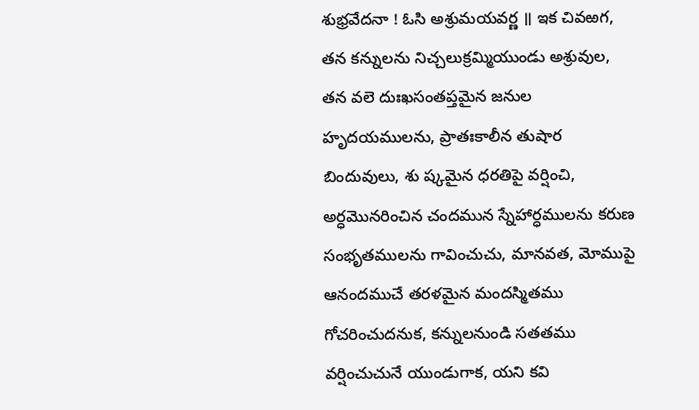శుభ్రవేదనా ! ఓసి అశ్రుమయవర్ణ ॥ ఇక చివఱగ, తన కన్నులను నిచ్చలుక్రమ్మియుండు అశ్రువుల, తన వలె దుఃఖసంతప్తమైన జనుల హృదయములను, ప్రాతఃకాలీన తుషార బిందువులు, శు ష్కమైన ధరతిపై వర్షించి, అర్ధమొనరించిన చందమున స్నేహార్ధములను కరుణ సంభృతములను గావించుచు, మానవత, మోముపై ఆనందముచే తరళమైన మందస్మితము గోచరించుదనుక, కన్నులనుండి సతతము వర్షించుచునే యుండుగాక, యని కవి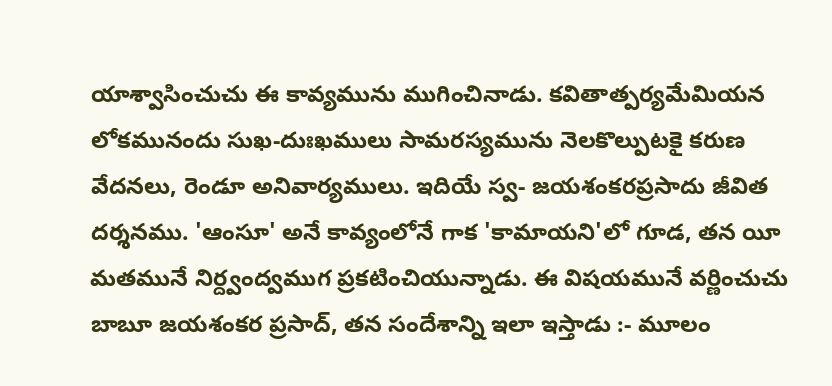యాశ్వాసించుచు ఈ కావ్యమును ముగించినాడు. కవితాత్పర్యమేమియన లోకమునందు సుఖ-దుఃఖములు సామరస్యమును నెలకొల్పుటకై కరుణ వేదనలు, రెండూ అనివార్యములు. ఇదియే స్వ- జయశంకరప్రసాదు జీవిత దర్శనము. 'ఆంసూ' అనే కావ్యంలోనే గాక 'కామాయని'లో గూడ, తన యీ మతమునే నిర్ద్వంద్వముగ ప్రకటించియున్నాడు. ఈ విషయమునే వర్ణించుచు బాబూ జయశంకర ప్రసాద్, తన సందేశాన్ని ఇలా ఇస్తాడు :- మూలం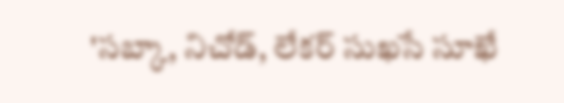'సబ్కా, నిచోడ్, లేకర్ సుఖసే సూఖే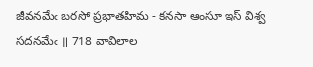జీవనమేఁ బరసో ప్రభాతహిమ - కనసా ఆంసూ ఇస్ విశ్వ సదనమేఁ ॥ 718 వావిలాల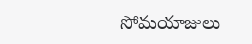సోమయాజులు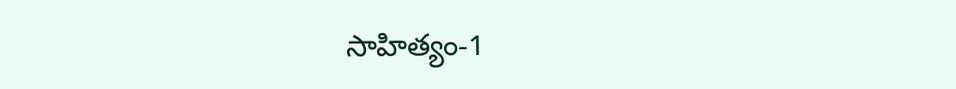సాహిత్యం-1